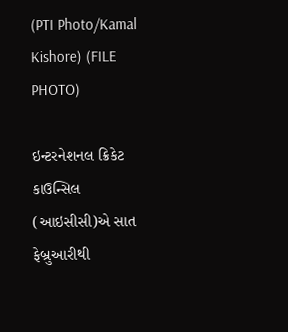(PTI Photo/Kamal Kishore) (FILE PHOTO)

ઇન્ટરનેશનલ ક્રિકેટ કાઉન્સિલ (આઇસીસી)એ સાત ફેબ્રુઆરીથી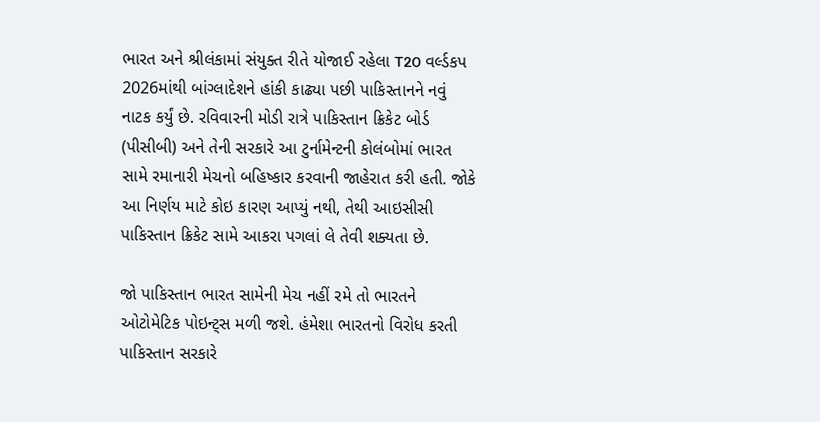ભારત અને શ્રીલંકામાં સંયુક્ત રીતે યોજાઈ રહેલા T20 વર્લ્ડકપ 2026માંથી બાંગ્લાદેશને હાંકી કાઢ્યા પછી પાકિસ્તાનને નવું નાટક કર્યું છે. રવિવારની મોડી રાત્રે પાકિસ્તાન ક્રિકેટ બોર્ડ (પીસીબી) અને તેની સરકારે આ ટુર્નામેન્ટની કોલંબોમાં ભારત સામે રમાનારી મેચનો બહિષ્કાર કરવાની જાહેરાત કરી હતી. જોકે આ નિર્ણય માટે કોઇ કારણ આપ્યું નથી, તેથી આઇસીસી પાકિસ્તાન ક્રિકેટ સામે આકરા પગલાં લે તેવી શક્યતા છે.

જો પાકિસ્તાન ભારત સામેની મેચ નહીં રમે તો ભારતને ઓટોમેટિક પોઇન્ટ્સ મળી જશે. હંમેશા ભારતનો વિરોધ કરતી પાકિસ્તાન સરકારે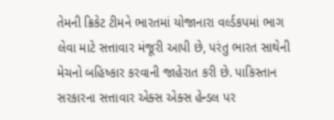તેમની ક્રિકેટ ટીમને ભારતમાં યોજાનારા વર્લ્ડકપમાં ભાગ લેવા માટે સત્તાવાર મંજૂરી આપી છે, પરંતુ ભારત સાથેની મેચનો બહિષ્કાર કરવાની જાહેરાત કરી છે. પાકિસ્તાન સરકારના સત્તાવાર એક્સ એક્સ હેન્ડલ પર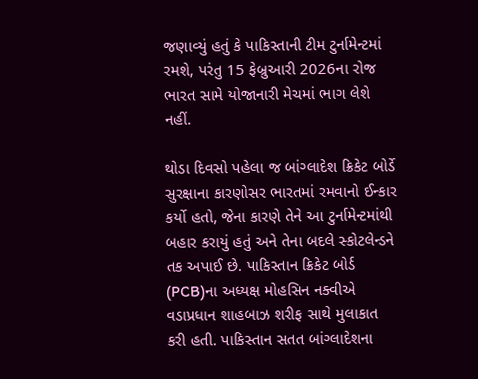જણાવ્યું હતું કે પાકિસ્તાની ટીમ ટુર્નામેન્ટમાં રમશે, પરંતુ 15 ફેબ્રુઆરી 2026ના રોજ ભારત સામે યોજાનારી મેચમાં ભાગ લેશે નહીં.

થોડા દિવસો પહેલા જ બાંગ્લાદેશ ક્રિકેટ બોર્ડે સુરક્ષાના કારણોસર ભારતમાં રમવાનો ઈન્કાર કર્યો હતો, જેના કારણે તેને આ ટુર્નામેન્ટમાંથી બહાર કરાયું હતું અને તેના બદલે સ્કોટલેન્ડને તક અપાઈ છે. પાકિસ્તાન ક્રિકેટ બોર્ડ (PCB)ના અધ્યક્ષ મોહસિન નક્વીએ વડાપ્રધાન શાહબાઝ શરીફ સાથે મુલાકાત કરી હતી. પાકિસ્તાન સતત બાંગ્લાદેશના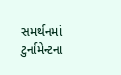સમર્થનમાં ટુર્નામેન્ટના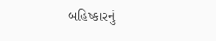બહિષ્કારનું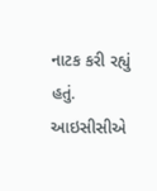નાટક કરી રહ્યું હતું. આઇસીસીએ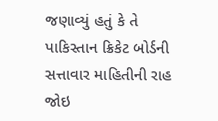જણાવ્યું હતું કે તે પાકિસ્તાન ક્રિકેટ બોર્ડની સત્તાવાર માહિતીની રાહ જોઇ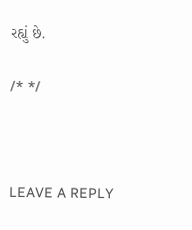રહ્યું છે.

/* */



LEAVE A REPLY